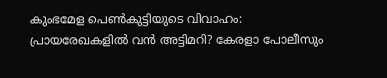കുംഭമേള പെണ്‍കുട്ടിയുടെ വിവാഹം: പ്രായരേഖകളില്‍ വന്‍ അട്ടിമറി? കേരളാ പോലീസും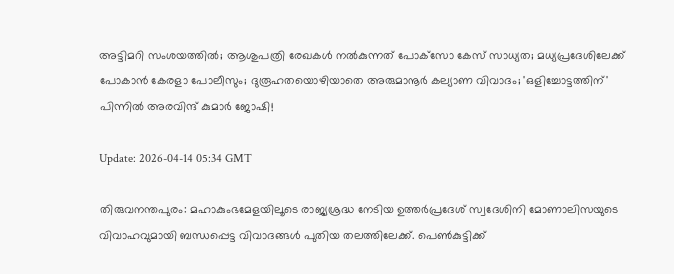അട്ടിമറി സംശയത്തില്‍; ആശുപത്രി രേഖകള്‍ നല്‍കുന്നത് പോക്‌സോ കേസ് സാധ്യത; മധ്യപ്രദേശിലേക്ക് പോകാന്‍ കേരളാ പോലീസും; ദുരൂഹതയൊഴിയാതെ അരുമാനൂര്‍ കല്യാണ വിവാദം; 'ഒളിച്ചോട്ടത്തിന്' പിന്നില്‍ അരവിന്ദ് കുമാര്‍ ജോഷി!

Update: 2026-04-14 05:34 GMT

തിരുവനന്തപുരം: മഹാകുംഭമേളയിലൂടെ രാജ്യശ്രദ്ധ നേടിയ ഉത്തര്‍പ്രദേശ് സ്വദേശിനി മോണാലിസയുടെ വിവാഹവുമായി ബന്ധപ്പെട്ട വിവാദങ്ങള്‍ പുതിയ തലത്തിലേക്ക്. പെണ്‍കുട്ടിക്ക്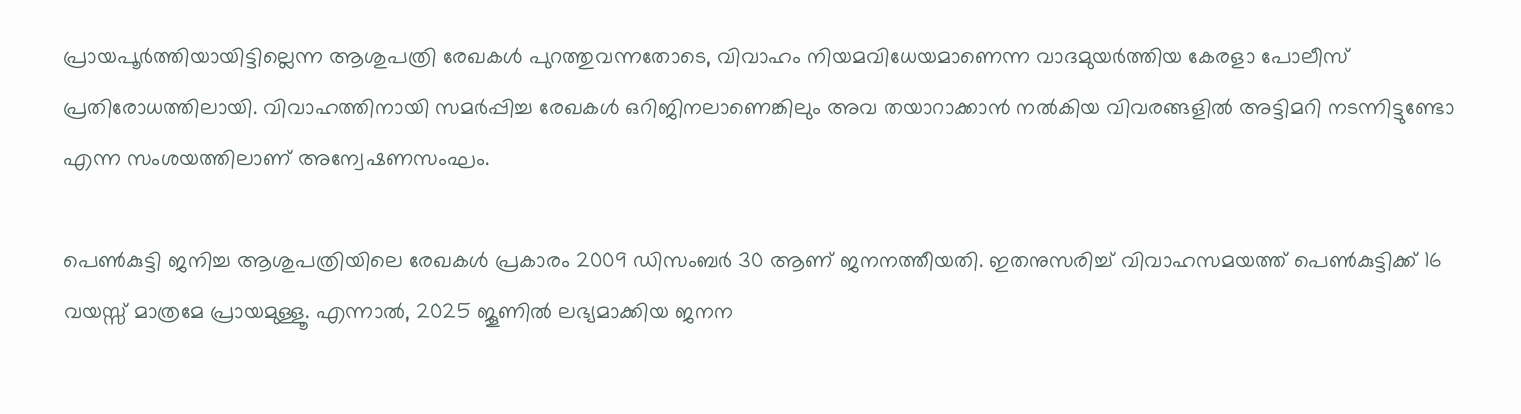പ്രായപൂര്‍ത്തിയായിട്ടില്ലെന്ന ആശുപത്രി രേഖകള്‍ പുറത്തുവന്നതോടെ, വിവാഹം നിയമവിധേയമാണെന്ന വാദമുയര്‍ത്തിയ കേരളാ പോലീസ് പ്രതിരോധത്തിലായി. വിവാഹത്തിനായി സമര്‍പ്പിച്ച രേഖകള്‍ ഒറിജിനലാണെങ്കിലും അവ തയാറാക്കാന്‍ നല്‍കിയ വിവരങ്ങളില്‍ അട്ടിമറി നടന്നിട്ടുണ്ടോ എന്ന സംശയത്തിലാണ് അന്വേഷണസംഘം.

പെണ്‍കുട്ടി ജനിച്ച ആശുപത്രിയിലെ രേഖകള്‍ പ്രകാരം 2009 ഡിസംബര്‍ 30 ആണ് ജനനത്തീയതി. ഇതനുസരിച്ച് വിവാഹസമയത്ത് പെണ്‍കുട്ടിക്ക് 16 വയസ്സ് മാത്രമേ പ്രായമുള്ളൂ. എന്നാല്‍, 2025 ജൂണില്‍ ലഭ്യമാക്കിയ ജനന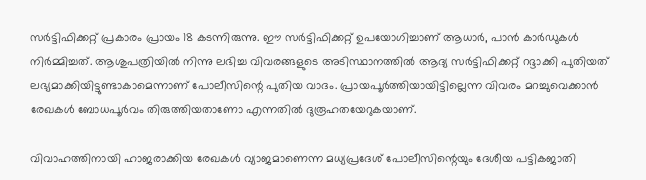സര്‍ട്ടിഫിക്കറ്റ് പ്രകാരം പ്രായം 18 കടന്നിരുന്നു. ഈ സര്‍ട്ടിഫിക്കറ്റ് ഉപയോഗിച്ചാണ് ആധാര്‍, പാന്‍ കാര്‍ഡുകള്‍ നിര്‍മ്മിച്ചത്. ആശുപത്രിയില്‍ നിന്നു ലഭിച്ച വിവരങ്ങളുടെ അടിസ്ഥാനത്തില്‍ ആദ്യ സര്‍ട്ടിഫിക്കറ്റ് റദ്ദാക്കി പുതിയത് ലഭ്യമാക്കിയിട്ടുണ്ടാകാമെന്നാണ് പോലീസിന്റെ പുതിയ വാദം. പ്രായപൂര്‍ത്തിയായിട്ടില്ലെന്ന വിവരം മറച്ചുവെക്കാന്‍ രേഖകള്‍ ബോധപൂര്‍വം തിരുത്തിയതാണോ എന്നതില്‍ ദുരൂഹതയേറുകയാണ്.

വിവാഹത്തിനായി ഹാജരാക്കിയ രേഖകള്‍ വ്യാജമാണെന്ന മധ്യപ്രദേശ് പോലീസിന്റെയും ദേശീയ പട്ടികജാതി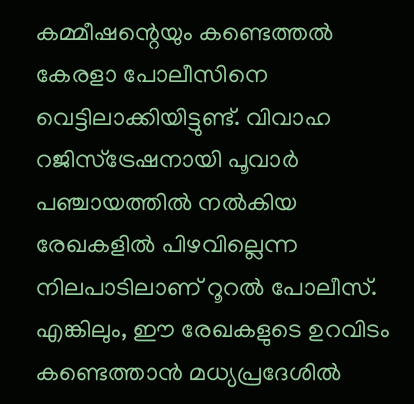കമ്മീഷന്റെയും കണ്ടെത്തല്‍ കേരളാ പോലീസിനെ വെട്ടിലാക്കിയിട്ടുണ്ട്. വിവാഹ റജിസ്ട്രേഷനായി പൂവാര്‍ പഞ്ചായത്തില്‍ നല്‍കിയ രേഖകളില്‍ പിഴവില്ലെന്ന നിലപാടിലാണ് റൂറല്‍ പോലീസ്. എങ്കിലും, ഈ രേഖകളുടെ ഉറവിടം കണ്ടെത്താന്‍ മധ്യപ്രദേശില്‍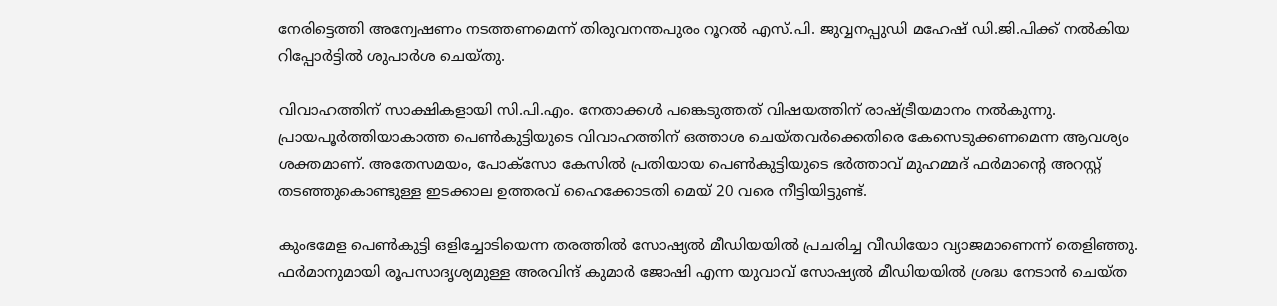നേരിട്ടെത്തി അന്വേഷണം നടത്തണമെന്ന് തിരുവനന്തപുരം റൂറല്‍ എസ്.പി. ജുവ്വനപ്പുഡി മഹേഷ് ഡി.ജി.പിക്ക് നല്‍കിയ റിപ്പോര്‍ട്ടില്‍ ശുപാര്‍ശ ചെയ്തു.

വിവാഹത്തിന് സാക്ഷികളായി സി.പി.എം. നേതാക്കള്‍ പങ്കെടുത്തത് വിഷയത്തിന് രാഷ്ട്രീയമാനം നല്‍കുന്നു. പ്രായപൂര്‍ത്തിയാകാത്ത പെണ്‍കുട്ടിയുടെ വിവാഹത്തിന് ഒത്താശ ചെയ്തവര്‍ക്കെതിരെ കേസെടുക്കണമെന്ന ആവശ്യം ശക്തമാണ്. അതേസമയം, പോക്സോ കേസില്‍ പ്രതിയായ പെണ്‍കുട്ടിയുടെ ഭര്‍ത്താവ് മുഹമ്മദ് ഫര്‍മാന്റെ അറസ്റ്റ് തടഞ്ഞുകൊണ്ടുള്ള ഇടക്കാല ഉത്തരവ് ഹൈക്കോടതി മെയ് 20 വരെ നീട്ടിയിട്ടുണ്ട്.

കുംഭമേള പെണ്‍കുട്ടി ഒളിച്ചോടിയെന്ന തരത്തില്‍ സോഷ്യല്‍ മീഡിയയില്‍ പ്രചരിച്ച വീഡിയോ വ്യാജമാണെന്ന് തെളിഞ്ഞു. ഫര്‍മാനുമായി രൂപസാദൃശ്യമുള്ള അരവിന്ദ് കുമാര്‍ ജോഷി എന്ന യുവാവ് സോഷ്യല്‍ മീഡിയയില്‍ ശ്രദ്ധ നേടാന്‍ ചെയ്ത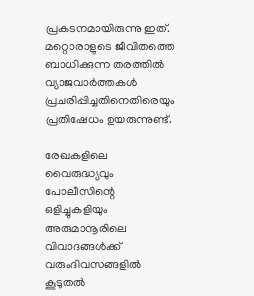പ്രകടനമായിരുന്നു ഇത്. മറ്റൊരാളുടെ ജീവിതത്തെ ബാധിക്കുന്ന തരത്തില്‍ വ്യാജവാര്‍ത്തകള്‍ പ്രചരിപ്പിച്ചതിനെതിരെയും പ്രതിഷേധം ഉയരുന്നുണ്ട്.

രേഖകളിലെ വൈരുദ്ധ്യവും പോലീസിന്റെ ഒളിച്ചുകളിയും അരുമാനൂരിലെ വിവാദങ്ങള്‍ക്ക് വരുംദിവസങ്ങളില്‍ കൂടുതല്‍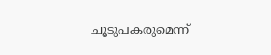ചൂടുപകരുമെന്ന്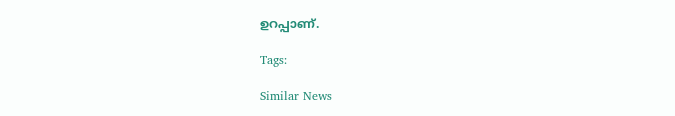ഉറപ്പാണ്.

Tags:

Similar News